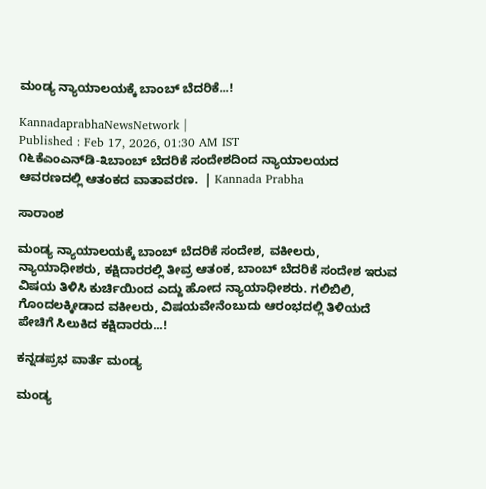ಮಂಡ್ಯ ನ್ಯಾಯಾಲಯಕ್ಕೆ ಬಾಂಬ್ ಬೆದರಿಕೆ...!

KannadaprabhaNewsNetwork |
Published : Feb 17, 2026, 01:30 AM IST
೧೬ಕೆಎಂಎನ್‌ಡಿ-೩ಬಾಂಬ್ ಬೆದರಿಕೆ ಸಂದೇಶದಿಂದ ನ್ಯಾಯಾಲಯದ ಆವರಣದಲ್ಲಿ ಆತಂಕದ ವಾತಾವರಣ.  | Kannada Prabha

ಸಾರಾಂಶ

ಮಂಡ್ಯ ನ್ಯಾಯಾಲಯಕ್ಕೆ ಬಾಂಬ್ ಬೆದರಿಕೆ ಸಂದೇಶ, ವಕೀಲರು, ನ್ಯಾಯಾಧೀಶರು, ಕಕ್ಷಿದಾರರಲ್ಲಿ ತೀವ್ರ ಆತಂಕ, ಬಾಂಬ್ ಬೆದರಿಕೆ ಸಂದೇಶ ಇರುವ ವಿಷಯ ತಿಳಿಸಿ ಕುರ್ಚಿಯಿಂದ ಎದ್ದು ಹೋದ ನ್ಯಾಯಾಧೀಶರು. ಗಲಿಬಿಲಿ, ಗೊಂದಲಕ್ಕೀಡಾದ ವಕೀಲರು, ವಿಷಯವೇನೆಂಬುದು ಆರಂಭದಲ್ಲಿ ತಿಳಿಯದೆ ಪೇಚಿಗೆ ಸಿಲುಕಿದ ಕಕ್ಷಿದಾರರು...!

ಕನ್ನಡಪ್ರಭ ವಾರ್ತೆ ಮಂಡ್ಯ

ಮಂಡ್ಯ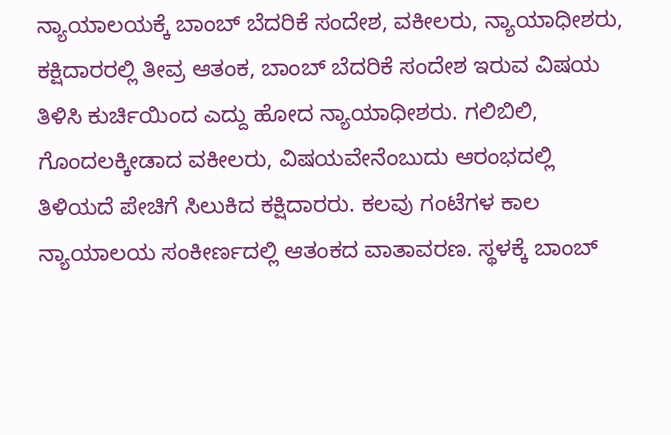ನ್ಯಾಯಾಲಯಕ್ಕೆ ಬಾಂಬ್ ಬೆದರಿಕೆ ಸಂದೇಶ, ವಕೀಲರು, ನ್ಯಾಯಾಧೀಶರು, ಕಕ್ಷಿದಾರರಲ್ಲಿ ತೀವ್ರ ಆತಂಕ, ಬಾಂಬ್ ಬೆದರಿಕೆ ಸಂದೇಶ ಇರುವ ವಿಷಯ ತಿಳಿಸಿ ಕುರ್ಚಿಯಿಂದ ಎದ್ದು ಹೋದ ನ್ಯಾಯಾಧೀಶರು. ಗಲಿಬಿಲಿ, ಗೊಂದಲಕ್ಕೀಡಾದ ವಕೀಲರು, ವಿಷಯವೇನೆಂಬುದು ಆರಂಭದಲ್ಲಿ ತಿಳಿಯದೆ ಪೇಚಿಗೆ ಸಿಲುಕಿದ ಕಕ್ಷಿದಾರರು. ಕಲವು ಗಂಟೆಗಳ ಕಾಲ ನ್ಯಾಯಾಲಯ ಸಂಕೀರ್ಣದಲ್ಲಿ ಆತಂಕದ ವಾತಾವರಣ. ಸ್ಥಳಕ್ಕೆ ಬಾಂಬ್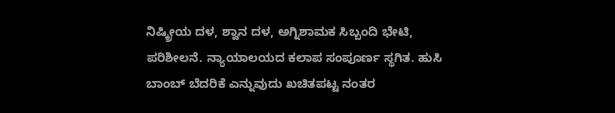ನಿಷ್ಕ್ರೀಯ ದಳ, ಶ್ವಾನ ದಳ, ಅಗ್ನಿಶಾಮಕ ಸಿಬ್ಬಂದಿ ಭೇಟಿ, ಪರಿಶೀಲನೆ. ನ್ಯಾಯಾಲಯದ ಕಲಾಪ ಸಂಪೂರ್ಣ ಸ್ಥಗಿತ. ಹುಸಿ ಬಾಂಬ್ ಬೆದರಿಕೆ ಎನ್ನುವುದು ಖಚಿತಪಟ್ಟ ನಂತರ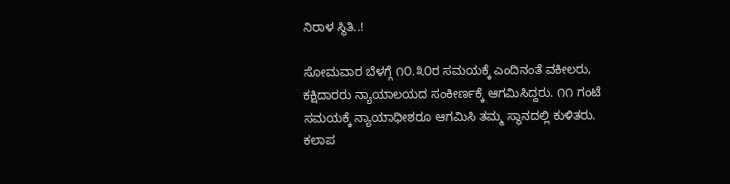ನಿರಾಳ ಸ್ಥಿತಿ..!

ಸೋಮವಾರ ಬೆಳಗ್ಗೆ ೧೦.೩೦ರ ಸಮಯಕ್ಕೆ ಎಂದಿನಂತೆ ವಕೀಲರು, ಕಕ್ಷಿದಾರರು ನ್ಯಾಯಾಲಯದ ಸಂಕೀರ್ಣಕ್ಕೆ ಆಗಮಿಸಿದ್ದರು. ೧೧ ಗಂಟೆ ಸಮಯಕ್ಕೆ ನ್ಯಾಯಾಧೀಶರೂ ಆಗಮಿಸಿ ತಮ್ಮ ಸ್ಥಾನದಲ್ಲಿ ಕುಳಿತರು. ಕಲಾಪ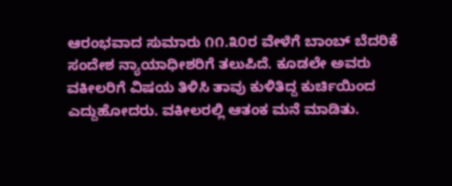ಆರಂಭವಾದ ಸುಮಾರು ೧೧.೩೦ರ ವೇಳೆಗೆ ಬಾಂಬ್ ಬೆದರಿಕೆ ಸಂದೇಶ ನ್ಯಾಯಾಧೀಶರಿಗೆ ತಲುಪಿದೆ. ಕೂಡಲೇ ಅವರು ವಕೀಲರಿಗೆ ವಿಷಯ ತಿಳಿಸಿ ತಾವು ಕುಳಿತಿದ್ದ ಕುರ್ಚಿಯಿಂದ ಎದ್ದುಹೋದರು. ವಕೀಲರಲ್ಲಿ ಆತಂಕ ಮನೆ ಮಾಡಿತು.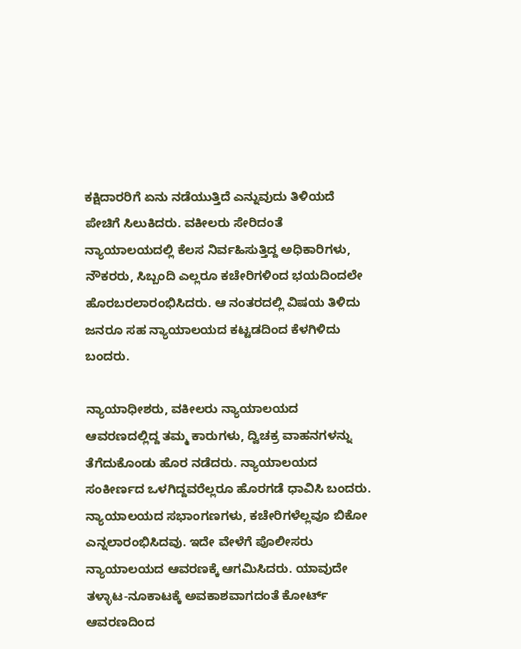ಕಕ್ಷಿದಾರರಿಗೆ ಏನು ನಡೆಯುತ್ತಿದೆ ಎನ್ನುವುದು ತಿಳಿಯದೆ ಪೇಚಿಗೆ ಸಿಲುಕಿದರು. ವಕೀಲರು ಸೇರಿದಂತೆ ನ್ಯಾಯಾಲಯದಲ್ಲಿ ಕೆಲಸ ನಿರ್ವಹಿಸುತ್ತಿದ್ದ ಅಧಿಕಾರಿಗಳು, ನೌಕರರು, ಸಿಬ್ಬಂದಿ ಎಲ್ಲರೂ ಕಚೇರಿಗಳಿಂದ ಭಯದಿಂದಲೇ ಹೊರಬರಲಾರಂಭಿಸಿದರು. ಆ ನಂತರದಲ್ಲಿ ವಿಷಯ ತಿಳಿದು ಜನರೂ ಸಹ ನ್ಯಾಯಾಲಯದ ಕಟ್ಟಡದಿಂದ ಕೆಳಗಿಳಿದು ಬಂದರು.

ನ್ಯಾಯಾಧೀಶರು, ವಕೀಲರು ನ್ಯಾಯಾಲಯದ ಆವರಣದಲ್ಲಿದ್ದ ತಮ್ಮ ಕಾರುಗಳು, ದ್ವಿಚಕ್ರ ವಾಹನಗಳನ್ನು ತೆಗೆದುಕೊಂಡು ಹೊರ ನಡೆದರು. ನ್ಯಾಯಾಲಯದ ಸಂಕೀರ್ಣದ ಒಳಗಿದ್ದವರೆಲ್ಲರೂ ಹೊರಗಡೆ ಧಾವಿಸಿ ಬಂದರು. ನ್ಯಾಯಾಲಯದ ಸಭಾಂಗಣಗಳು, ಕಚೇರಿಗಳೆಲ್ಲವೂ ಬಿಕೋ ಎನ್ನಲಾರಂಭಿಸಿದವು. ಇದೇ ವೇಳೆಗೆ ಪೊಲೀಸರು ನ್ಯಾಯಾಲಯದ ಆವರಣಕ್ಕೆ ಆಗಮಿಸಿದರು. ಯಾವುದೇ ತಳ್ಳಾಟ-ನೂಕಾಟಕ್ಕೆ ಅವಕಾಶವಾಗದಂತೆ ಕೋರ್ಟ್ ಆವರಣದಿಂದ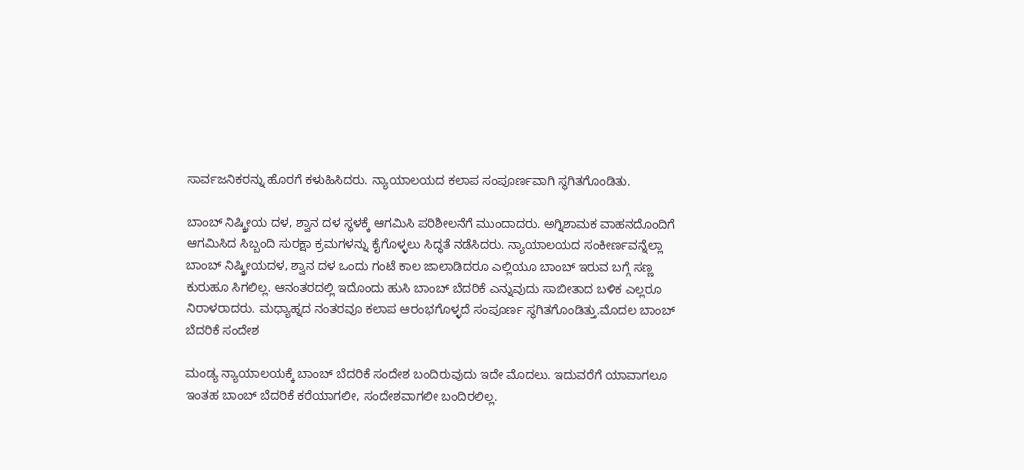ಸಾರ್ವಜನಿಕರನ್ನು ಹೊರಗೆ ಕಳುಹಿಸಿದರು. ನ್ಯಾಯಾಲಯದ ಕಲಾಪ ಸಂಪೂರ್ಣವಾಗಿ ಸ್ಥಗಿತಗೊಂಡಿತು.

ಬಾಂಬ್ ನಿಷ್ಕ್ರೀಯ ದಳ, ಶ್ವಾನ ದಳ ಸ್ಥಳಕ್ಕೆ ಆಗಮಿಸಿ ಪರಿಶೀಲನೆಗೆ ಮುಂದಾದರು. ಅಗ್ನಿಶಾಮಕ ವಾಹನದೊಂದಿಗೆ ಆಗಮಿಸಿದ ಸಿಬ್ಬಂದಿ ಸುರಕ್ಷಾ ಕ್ರಮಗಳನ್ನು ಕೈಗೊಳ್ಳಲು ಸಿದ್ಧತೆ ನಡೆಸಿದರು. ನ್ಯಾಯಾಲಯದ ಸಂಕೀರ್ಣವನ್ನೆಲ್ಲಾ ಬಾಂಬ್ ನಿಷ್ಕ್ರೀಯದಳ, ಶ್ವಾನ ದಳ ಒಂದು ಗಂಟೆ ಕಾಲ ಜಾಲಾಡಿದರೂ ಎಲ್ಲಿಯೂ ಬಾಂಬ್ ಇರುವ ಬಗ್ಗೆ ಸಣ್ಣ ಕುರುಹೂ ಸಿಗಲಿಲ್ಲ. ಆನಂತರದಲ್ಲಿ ಇದೊಂದು ಹುಸಿ ಬಾಂಬ್ ಬೆದರಿಕೆ ಎನ್ನುವುದು ಸಾಬೀತಾದ ಬಳಿಕ ಎಲ್ಲರೂ ನಿರಾಳರಾದರು. ಮಧ್ಯಾಹ್ನದ ನಂತರವೂ ಕಲಾಪ ಆರಂಭಗೊಳ್ಳದೆ ಸಂಪೂರ್ಣ ಸ್ಥಗಿತಗೊಂಡಿತ್ತು.ಮೊದಲ ಬಾಂಬ್ ಬೆದರಿಕೆ ಸಂದೇಶ

ಮಂಡ್ಯ ನ್ಯಾಯಾಲಯಕ್ಕೆ ಬಾಂಬ್ ಬೆದರಿಕೆ ಸಂದೇಶ ಬಂದಿರುವುದು ಇದೇ ಮೊದಲು. ಇದುವರೆಗೆ ಯಾವಾಗಲೂ ಇಂತಹ ಬಾಂಬ್ ಬೆದರಿಕೆ ಕರೆಯಾಗಲೀ, ಸಂದೇಶವಾಗಲೀ ಬಂದಿರಲಿಲ್ಲ.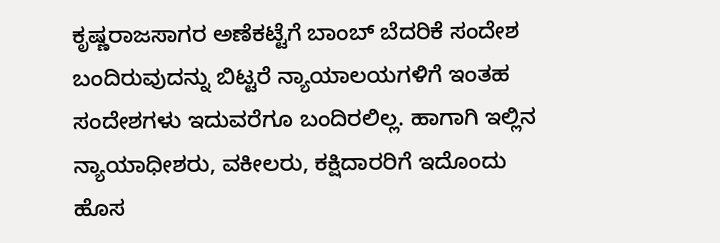ಕೃಷ್ಣರಾಜಸಾಗರ ಅಣೆಕಟ್ಟೆಗೆ ಬಾಂಬ್ ಬೆದರಿಕೆ ಸಂದೇಶ ಬಂದಿರುವುದನ್ನು ಬಿಟ್ಟರೆ ನ್ಯಾಯಾಲಯಗಳಿಗೆ ಇಂತಹ ಸಂದೇಶಗಳು ಇದುವರೆಗೂ ಬಂದಿರಲಿಲ್ಲ. ಹಾಗಾಗಿ ಇಲ್ಲಿನ ನ್ಯಾಯಾಧೀಶರು, ವಕೀಲರು, ಕಕ್ಷಿದಾರರಿಗೆ ಇದೊಂದು ಹೊಸ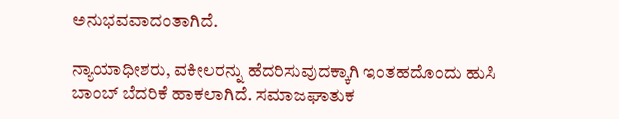ಅನುಭವವಾದಂತಾಗಿದೆ.

ನ್ಯಾಯಾಧೀಶರು, ವಕೀಲರನ್ನು ಹೆದರಿಸುವುದಕ್ಕಾಗಿ ಇಂತಹದೊಂದು ಹುಸಿ ಬಾಂಬ್ ಬೆದರಿಕೆ ಹಾಕಲಾಗಿದೆ. ಸಮಾಜಘಾತುಕ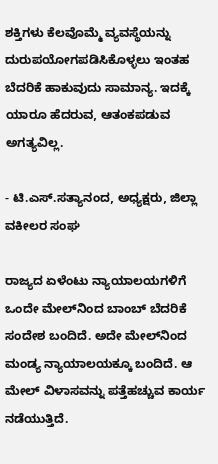ಶಕ್ತಿಗಳು ಕೆಲವೊಮ್ಮೆ ವ್ಯವಸ್ಥೆಯನ್ನು ದುರುಪಯೋಗಪಡಿಸಿಕೊಳ್ಳಲು ಇಂತಹ ಬೆದರಿಕೆ ಹಾಕುವುದು ಸಾಮಾನ್ಯ. ಇದಕ್ಕೆ ಯಾರೂ ಹೆದರುವ, ಆತಂಕಪಡುವ ಅಗತ್ಯವಿಲ್ಲ.

- ಟಿ.ಎಸ್.ಸತ್ಯಾನಂದ, ಅಧ್ಯಕ್ಷರು, ಜಿಲ್ಲಾ ವಕೀಲರ ಸಂಘ

ರಾಜ್ಯದ ಏಳೆಂಟು ನ್ಯಾಯಾಲಯಗಳಿಗೆ ಒಂದೇ ಮೇಲ್‌ನಿಂದ ಬಾಂಬ್ ಬೆದರಿಕೆ ಸಂದೇಶ ಬಂದಿದೆ. ಅದೇ ಮೇಲ್‌ನಿಂದ ಮಂಡ್ಯ ನ್ಯಾಯಾಲಯಕ್ಕೂ ಬಂದಿದೆ. ಆ ಮೇಲ್ ವಿಳಾಸವನ್ನು ಪತ್ತೆಹಚ್ಚುವ ಕಾರ್ಯ ನಡೆಯುತ್ತಿದೆ.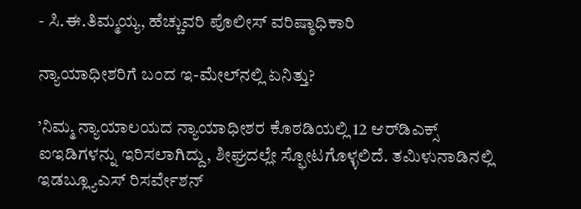- ಸಿ.ಈ.ತಿಮ್ಮಯ್ಯ, ಹೆಚ್ಚುವರಿ ಪೊಲೀಸ್ ವರಿಷ್ಠಾಧಿಕಾರಿ

ನ್ಯಾಯಾಧೀಶರಿಗೆ ಬಂದ ಇ-ಮೇಲ್‌ನಲ್ಲಿ ಏನಿತ್ತು?

’ನಿಮ್ಮ ನ್ಯಾಯಾಲಯದ ನ್ಯಾಯಾಧೀಶರ ಕೊಠಡಿಯಲ್ಲಿ 12 ಆರ್‌ಡಿಎಕ್ಸ್ ಐಇಡಿಗಳನ್ನು ಇರಿಸಲಾಗಿದ್ದು, ಶೀಘ್ರದಲ್ಲೇ ಸ್ಫೋಟಗೊಳ್ಳಲಿದೆ. ತಮಿಳುನಾಡಿನಲ್ಲಿ ಇಡಬ್ಲ್ಯೂಎಸ್ ರಿಸರ್ವೇಶನ್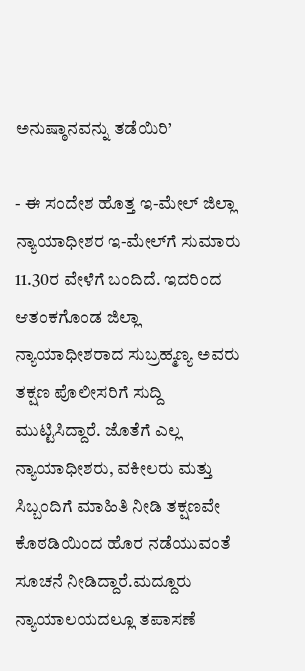ಅನುಷ್ಠಾನವನ್ನು ತಡೆಯಿರಿ’

- ಈ ಸಂದೇಶ ಹೊತ್ತ ಇ-ಮೇಲ್‌ ಜಿಲ್ಲಾ ನ್ಯಾಯಾಧೀಶರ ಇ-ಮೇಲ್‌ಗೆ ಸುಮಾರು 11.30ರ ವೇಳೆಗೆ ಬಂದಿದೆ. ಇದರಿಂದ ಆತಂಕಗೊಂಡ ಜಿಲ್ಲಾ ನ್ಯಾಯಾಧೀಶರಾದ ಸುಬ್ರಹ್ಮಣ್ಯ ಅವರು ತಕ್ಷಣ ಪೊಲೀಸರಿಗೆ ಸುದ್ದಿ ಮುಟ್ಟಿಸಿದ್ದಾರೆ. ಜೊತೆಗೆ ಎಲ್ಲ ನ್ಯಾಯಾಧೀಶರು, ವಕೀಲರು ಮತ್ತು ಸಿಬ್ಬಂದಿಗೆ ಮಾಹಿತಿ ನೀಡಿ ತಕ್ಷಣವೇ ಕೊಠಡಿಯಿಂದ ಹೊರ ನಡೆಯುವಂತೆ ಸೂಚನೆ ನೀಡಿದ್ದಾರೆ.ಮದ್ದೂರು ನ್ಯಾಯಾಲಯದಲ್ಲೂ ತಪಾಸಣೆ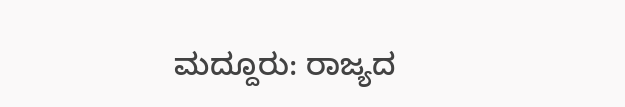ಮದ್ದೂರು: ರಾಜ್ಯದ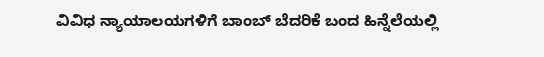ವಿವಿಧ ನ್ಯಾಯಾಲಯಗಳಿಗೆ ಬಾಂಬ್ ಬೆದರಿಕೆ ಬಂದ ಹಿನ್ನೆಲೆಯಲ್ಲಿ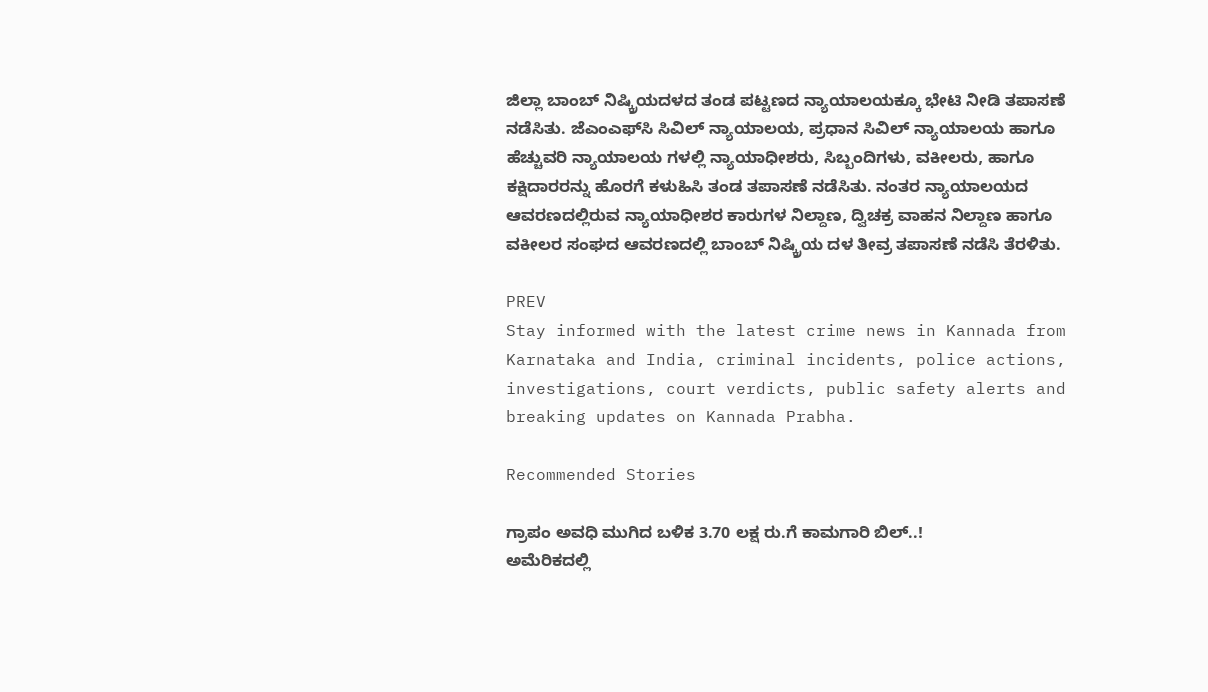ಜಿಲ್ಲಾ ಬಾಂಬ್ ನಿಷ್ಕ್ರಿಯದಳದ ತಂಡ ಪಟ್ಟಣದ ನ್ಯಾಯಾಲಯಕ್ಕೂ ಭೇಟಿ ನೀಡಿ ತಪಾಸಣೆ ನಡೆಸಿತು. ಜೆಎಂಎಫ್‌ಸಿ ಸಿವಿಲ್ ನ್ಯಾಯಾಲಯ, ಪ್ರಧಾನ ಸಿವಿಲ್ ನ್ಯಾಯಾಲಯ ಹಾಗೂ ಹೆಚ್ಚುವರಿ ನ್ಯಾಯಾಲಯ ಗಳಲ್ಲಿ ನ್ಯಾಯಾಧೀಶರು, ಸಿಬ್ಬಂದಿಗಳು, ವಕೀಲರು, ಹಾಗೂ ಕಕ್ಷಿದಾರರನ್ನು ಹೊರಗೆ ಕಳುಹಿಸಿ ತಂಡ ತಪಾಸಣೆ ನಡೆಸಿತು. ನಂತರ ನ್ಯಾಯಾಲಯದ ಆವರಣದಲ್ಲಿರುವ ನ್ಯಾಯಾಧೀಶರ ಕಾರುಗಳ ನಿಲ್ದಾಣ, ದ್ವಿಚಕ್ರ ವಾಹನ ನಿಲ್ದಾಣ ಹಾಗೂ ವಕೀಲರ ಸಂಘದ ಆವರಣದಲ್ಲಿ ಬಾಂಬ್ ನಿಷ್ಕ್ರಿಯ ದಳ ತೀವ್ರ ತಪಾಸಣೆ ನಡೆಸಿ ತೆರಳಿತು.

PREV
Stay informed with the latest crime news in Kannada from Karnataka and India, criminal incidents, police actions, investigations, court verdicts, public safety alerts and breaking updates on Kannada Prabha.

Recommended Stories

ಗ್ರಾಪಂ ಅವಧಿ ಮುಗಿದ ಬಳಿಕ 3.70 ಲಕ್ಷ ರು.ಗೆ ಕಾಮಗಾರಿ ಬಿಲ್‌..!
ಅಮೆರಿಕದಲ್ಲಿ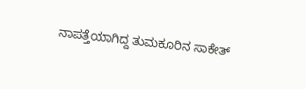ನಾಪತ್ತೆಯಾಗಿದ್ದ ತುಮಕೂರಿನ ಸಾಕೇತ್‌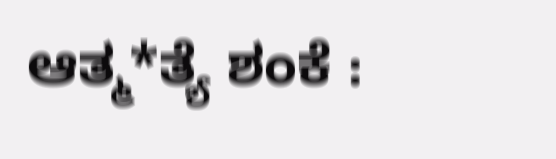ಆತ್ಮ*ತ್ಯೆ ಶಂಕೆ :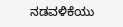ನಡವಳಿಕೆಯು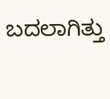ಬದಲಾಗಿತ್ತು